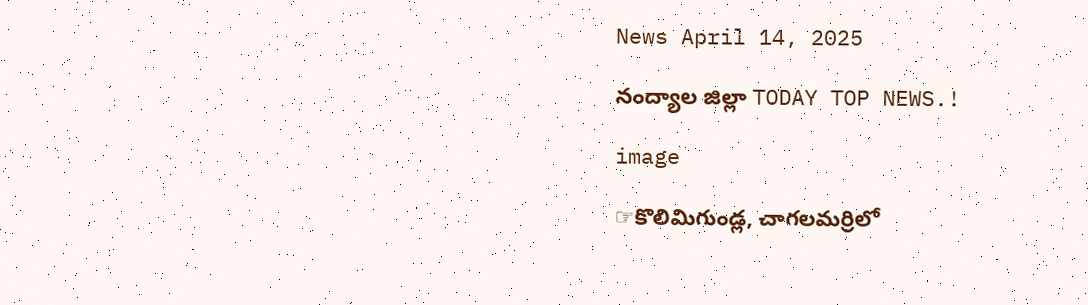News April 14, 2025

నంద్యాల జిల్లా TODAY TOP NEWS.!

image

☞కొలిమిగుండ్ల, చాగలమర్రిలో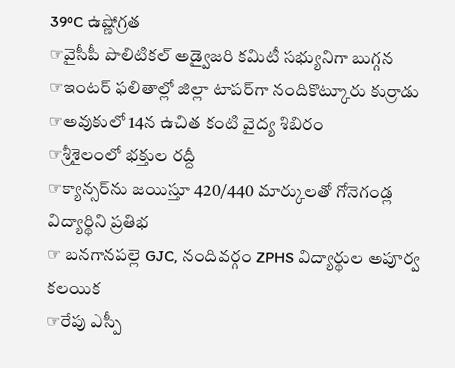39⁰C ఉష్ణోగ్రత
☞వైసీపీ పొలిటికల్ అడ్వైజరి కమిటీ సభ్యునిగా బుగ్గన
☞ఇంటర్ ఫలితాల్లో జిల్లా టాపర్‌గా నందికొట్కూరు కుర్రాడు
☞అవుకులో 14న ఉచిత కంటి వైద్య శిబిరం
☞శ్రీశైలంలో భక్తుల రద్దీ
☞క్యాన్సర్‌ను జయిస్తూ 420/440 మార్కులతో గోనెగండ్ల విద్యార్థిని ప్రతిభ
☞ బనగానపల్లె GJC, నందివర్గం ZPHS విద్యార్థుల అపూర్వ కలయిక
☞రేపు ఎస్పీ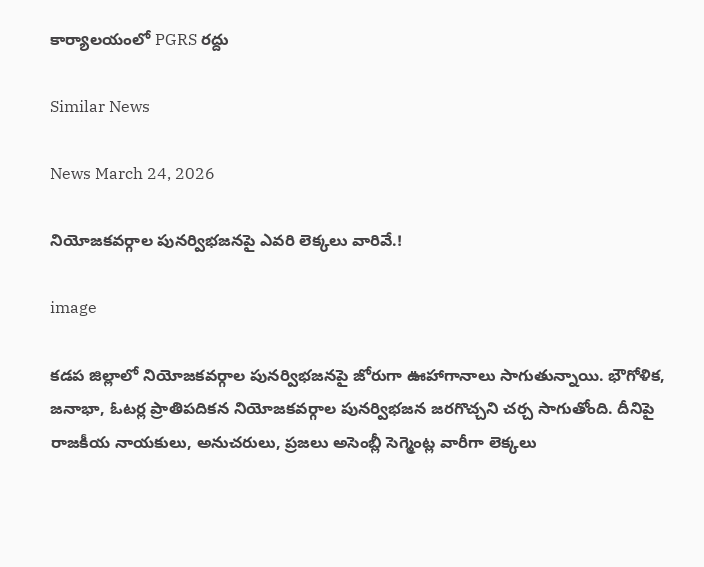కార్యాలయంలో PGRS రద్దు

Similar News

News March 24, 2026

నియోజకవర్గాల పునర్విభజనపై ఎవరి లెక్కలు వారివే.!

image

కడప జిల్లాలో నియోజకవర్గాల పునర్విభజనపై జోరుగా ఊహాగానాలు సాగుతున్నాయి. భౌగోళిక, జనాభా, ఓటర్ల ప్రాతిపదికన నియోజకవర్గాల పునర్విభజన జరగొచ్చని చర్చ సాగుతోంది. దీనిపై రాజకీయ నాయకులు, అనుచరులు, ప్రజలు అసెంబ్లీ సెగ్మెంట్ల వారీగా లెక్కలు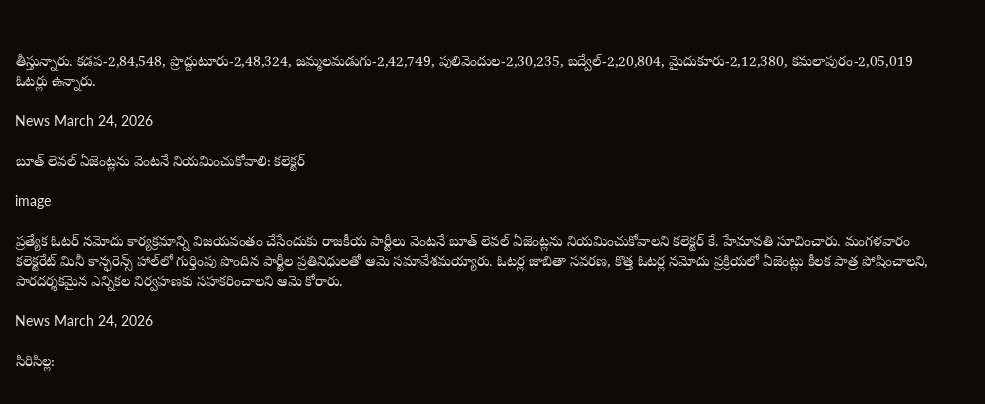తీస్తున్నారు. కడప-2,84,548, ప్రొద్దుటూరు-2,48,324, జమ్మలమడుగు-2,42,749, పులివెందుల-2,30,235, బద్వేల్-2,20,804, మైదుకూరు-2,12,380, కమలాపురం-2,05,019 ఓటర్లు ఉన్నారు.

News March 24, 2026

బూత్ లెవల్ ఏజెంట్లను వెంటనే నియమించుకోవాలి: కలెక్టర్

image

ప్రత్యేక ఓటర్ నమోదు కార్యక్రమాన్ని విజయవంతం చేసేందుకు రాజకీయ పార్టీలు వెంటనే బూత్ లెవల్ ఏజెంట్లను నియమించుకోవాలని కలెక్టర్ కే. హేమావతి సూచించారు. మంగళవారం కలెక్టరేట్ మినీ కాన్ఫరెన్స్ హాల్‌లో గుర్తింపు పొందిన పార్టీల ప్రతినిధులతో ఆమె సమావేశమయ్యారు. ఓటర్ల జాబితా సవరణ, కొత్త ఓటర్ల నమోదు ప్రక్రియలో ఏజెంట్లు కీలక పాత్ర పోషించాలని, పారదర్శకమైన ఎన్నికల నిర్వహణకు సహకరించాలని ఆమె కోరారు.

News March 24, 2026

సిరిసిల్ల: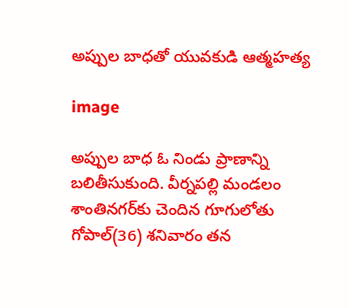అప్పుల బాధతో యువకుడి ఆత్మహత్య

image

అప్పుల బాధ ఓ నిండు ప్రాణాన్ని బలితీసుకుంది. వీర్నపల్లి మండలం శాంతినగర్‌కు చెందిన గూగులోతు గోపాల్(36) శనివారం తన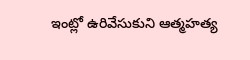ఇంట్లో ఉరివేసుకుని ఆత్మహత్య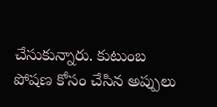చేసుకున్నారు. కుటుంబ పోషణ కోసం చేసిన అప్పులు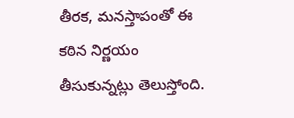తీరక, మనస్తాపంతో ఈ కఠిన నిర్ణయం తీసుకున్నట్లు తెలుస్తోంది.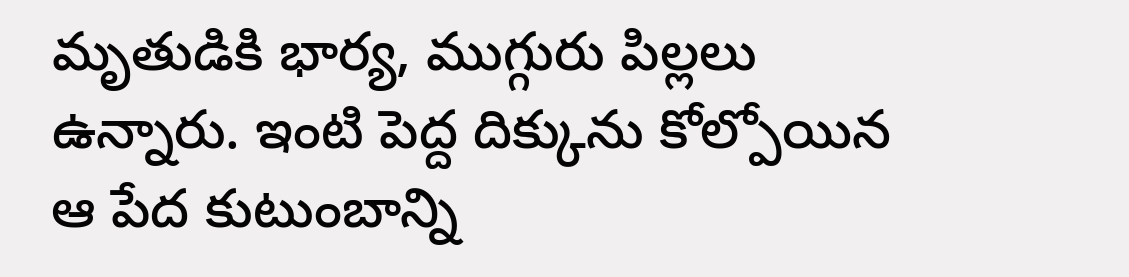మృతుడికి భార్య, ముగ్గురు పిల్లలు ఉన్నారు. ఇంటి పెద్ద దిక్కును కోల్పోయిన ఆ పేద కుటుంబాన్ని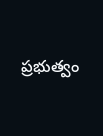ప్రభుత్వం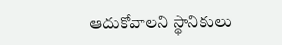ఆదుకోవాలని స్థానికులు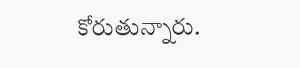కోరుతున్నారు.